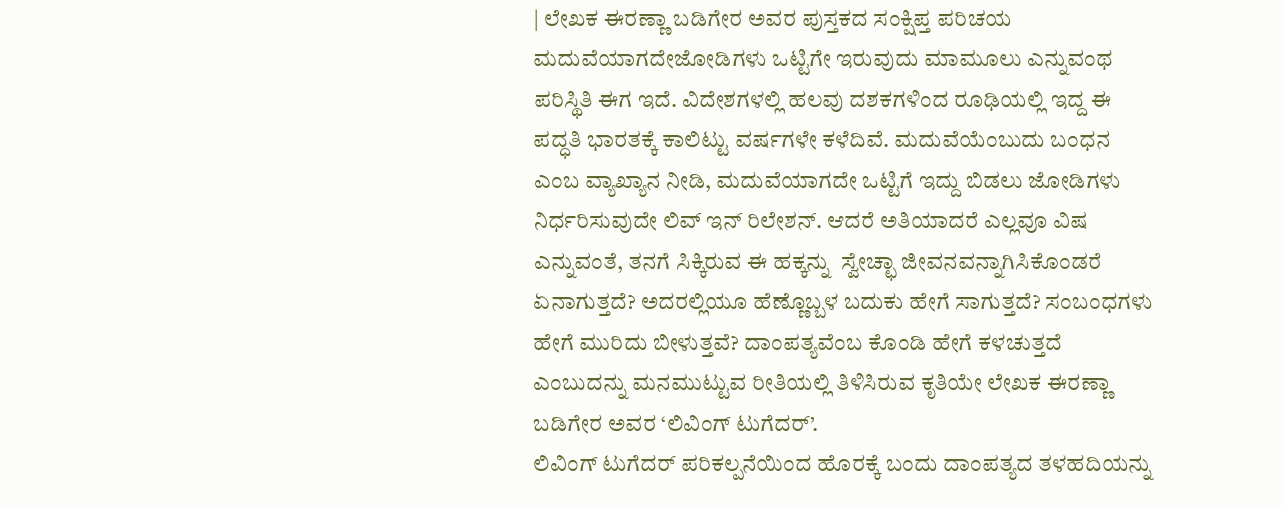| ಲೇಖಕ ಈರಣ್ಣಾ ಬಡಿಗೇರ ಅವರ ಪುಸ್ತಕದ ಸಂಕ್ಷಿಪ್ತ ಪರಿಚಯ
ಮದುವೆಯಾಗದೇಜೋಡಿಗಳು ಒಟ್ಟಿಗೇ ಇರುವುದು ಮಾಮೂಲು ಎನ್ನುವಂಥ ಪರಿಸ್ಥಿತಿ ಈಗ ಇದೆ. ವಿದೇಶಗಳಲ್ಲಿ ಹಲವು ದಶಕಗಳಿಂದ ರೂಢಿಯಲ್ಲಿ ಇದ್ದ ಈ ಪದ್ಧತಿ ಭಾರತಕ್ಕೆ ಕಾಲಿಟ್ಟು ವರ್ಷಗಳೇ ಕಳೆದಿವೆ. ಮದುವೆಯೆಂಬುದು ಬಂಧನ ಎಂಬ ವ್ಯಾಖ್ಯಾನ ನೀಡಿ, ಮದುವೆಯಾಗದೇ ಒಟ್ಟಿಗೆ ಇದ್ದು ಬಿಡಲು ಜೋಡಿಗಳು ನಿರ್ಧರಿಸುವುದೇ ಲಿವ್ ಇನ್ ರಿಲೇಶನ್. ಆದರೆ ಅತಿಯಾದರೆ ಎಲ್ಲವೂ ವಿಷ ಎನ್ನುವಂತೆ, ತನಗೆ ಸಿಕ್ಕಿರುವ ಈ ಹಕ್ಕನ್ನು  ಸ್ವೇಚ್ಛಾ ಜೀವನವನ್ನಾಗಿಸಿಕೊಂಡರೆ ಏನಾಗುತ್ತದೆ? ಅದರಲ್ಲಿಯೂ ಹೆಣ್ಣೊಬ್ಬಳ ಬದುಕು ಹೇಗೆ ಸಾಗುತ್ತದೆ? ಸಂಬಂಧಗಳು ಹೇಗೆ ಮುರಿದು ಬೀಳುತ್ತವೆ? ದಾಂಪತ್ಯವೆಂಬ ಕೊಂಡಿ ಹೇಗೆ ಕಳಚುತ್ತದೆ ಎಂಬುದನ್ನು ಮನಮುಟ್ಟುವ ರೀತಿಯಲ್ಲಿ ತಿಳಿಸಿರುವ ಕೃತಿಯೇ ಲೇಖಕ ಈರಣ್ಣಾ ಬಡಿಗೇರ ಅವರ ‘ಲಿವಿಂಗ್ ಟುಗೆದರ್’.
ಲಿವಿಂಗ್ ಟುಗೆದರ್ ಪರಿಕಲ್ಪನೆಯಿಂದ ಹೊರಕ್ಕೆ ಬಂದು ದಾಂಪತ್ಯದ ತಳಹದಿಯನ್ನು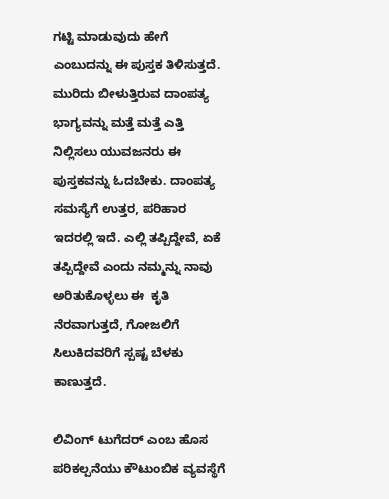ಗಟ್ಟಿ ಮಾಡುವುದು ಹೇಗೆ ಎಂಬುದನ್ನು ಈ ಪುಸ್ತಕ ತಿಳಿಸುತ್ತದೆ. ಮುರಿದು ಬೀಳುತ್ತಿರುವ ದಾಂಪತ್ಯ ಭಾಗ್ಯವನ್ನು ಮತ್ತೆ ಮತ್ತೆ ಎತ್ತಿ ನಿಲ್ಲಿಸಲು ಯುವಜನರು ಈ ಪುಸ್ತಕವನ್ನು ಓದಬೇಕು. ದಾಂಪತ್ಯ ಸಮಸ್ಯೆಗೆ ಉತ್ತರ, ಪರಿಹಾರ ಇದರಲ್ಲಿ ಇದೆ. ಎಲ್ಲಿ ತಪ್ಪಿದ್ದೇವೆ, ಏಕೆ ತಪ್ಪಿದ್ದೇವೆ ಎಂದು ನಮ್ಮನ್ನು ನಾವು ಅರಿತುಕೊಳ್ಳಲು ಈ  ಕೃತಿ ನೆರವಾಗುತ್ತದೆ, ಗೋಜಲಿಗೆ ಸಿಲುಕಿದವರಿಗೆ ಸ್ಪಷ್ಟ ಬೆಳಕು ಕಾಣುತ್ತದೆ.

ಲಿವಿಂಗ್‌ ಟುಗೆದರ್‌ ಎಂಬ ಹೊಸ ಪರಿಕಲ್ಪನೆಯು ಕೌಟುಂಬಿಕ ವ್ಯವಸ್ಥೆಗೆ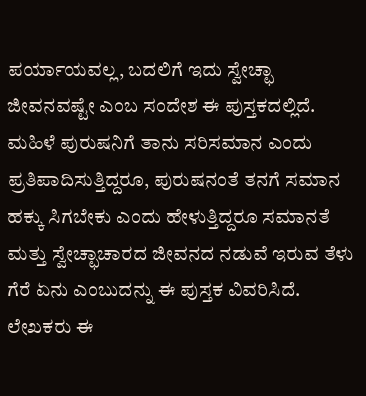ಪರ್ಯಾಯವಲ್ಲ, ಬದಲಿಗೆ ಇದು ಸ್ವೇಚ್ಛಾ ಜೀವನವಷ್ಟೇ ಎಂಬ ಸಂದೇಶ ಈ ಪುಸ್ತಕದಲ್ಲಿದೆ. ಮಹಿಳೆ ಪುರುಷನಿಗೆ ತಾನು ಸರಿಸಮಾನ ಎಂದು ಪ್ರತಿಪಾದಿಸುತ್ತಿದ್ದರೂ, ಪುರುಷನಂತೆ ತನಗೆ ಸಮಾನ ಹಕ್ಕು ಸಿಗಬೇಕು ಎಂದು ಹೇಳುತ್ತಿದ್ದರೂ ಸಮಾನತೆ ಮತ್ತು ಸ್ವೇಚ್ಛಾಚಾರದ ಜೀವನದ ನಡುವೆ ಇರುವ ತೆಳು ಗೆರೆ ಏನು ಎಂಬುದನ್ನು ಈ ಪುಸ್ತಕ ವಿವರಿಸಿದೆ.
ಲೇಖಕರು ಈ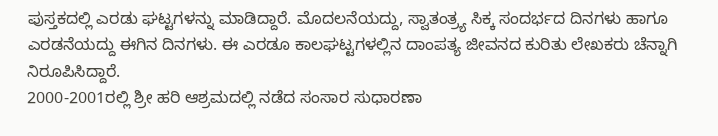ಪುಸ್ತಕದಲ್ಲಿ ಎರಡು ಘಟ್ಟಗಳನ್ನು ಮಾಡಿದ್ದಾರೆ. ಮೊದಲನೆಯದ್ದು, ಸ್ವಾತಂತ್ರ್ಯ ಸಿಕ್ಕ ಸಂದರ್ಭದ ದಿನಗಳು ಹಾಗೂ ಎರಡನೆಯದ್ದು ಈಗಿನ ದಿನಗಳು. ಈ ಎರಡೂ ಕಾಲಘಟ್ಟಗಳಲ್ಲಿನ ದಾಂಪತ್ಯ ಜೀವನದ ಕುರಿತು ಲೇಖಕರು ಚೆನ್ನಾಗಿ ನಿರೂಪಿಸಿದ್ದಾರೆ.
2000-2001ರಲ್ಲಿ ಶ್ರೀ ಹರಿ ಆಶ್ರಮದಲ್ಲಿ ನಡೆದ ಸಂಸಾರ ಸುಧಾರಣಾ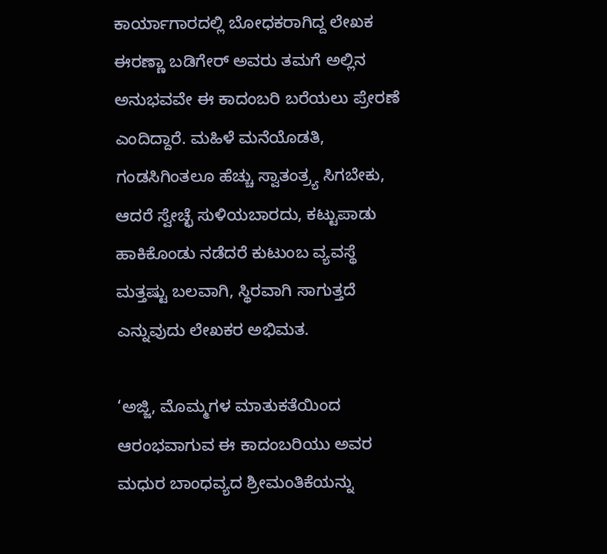ಕಾರ್ಯಾಗಾರದಲ್ಲಿ ಬೋಧಕರಾಗಿದ್ದ ಲೇಖಕ ಈರಣ್ಣಾ ಬಡಿಗೇರ್ ಅವರು ತಮಗೆ ಅಲ್ಲಿನ ಅನುಭವವೇ ಈ ಕಾದಂಬರಿ ಬರೆಯಲು ಪ್ರೇರಣೆ ಎಂದಿದ್ದಾರೆ. ಮಹಿಳೆ ಮನೆಯೊಡತಿ, ಗಂಡಸಿಗಿಂತಲೂ ಹೆಚ್ಚು ಸ್ವಾತಂತ್ರ್ಯ ಸಿಗಬೇಕು, ಆದರೆ ಸ್ವೇಚ್ಛೆ ಸುಳಿಯಬಾರದು, ಕಟ್ಟುಪಾಡು ಹಾಕಿಕೊಂಡು ನಡೆದರೆ ಕುಟುಂಬ ವ್ಯವಸ್ಥೆ ಮತ್ತಷ್ಟು ಬಲವಾಗಿ, ಸ್ಥಿರವಾಗಿ ಸಾಗುತ್ತದೆ ಎನ್ನುವುದು ಲೇಖಕರ ಅಭಿಮತ.

‘ಅಜ್ಜಿ, ಮೊಮ್ಮಗಳ ಮಾತುಕತೆಯಿಂದ ಆರಂಭವಾಗುವ ಈ ಕಾದಂಬರಿಯು ಅವರ ಮಧುರ ಬಾಂಧವ್ಯದ ಶ್ರೀಮಂತಿಕೆಯನ್ನು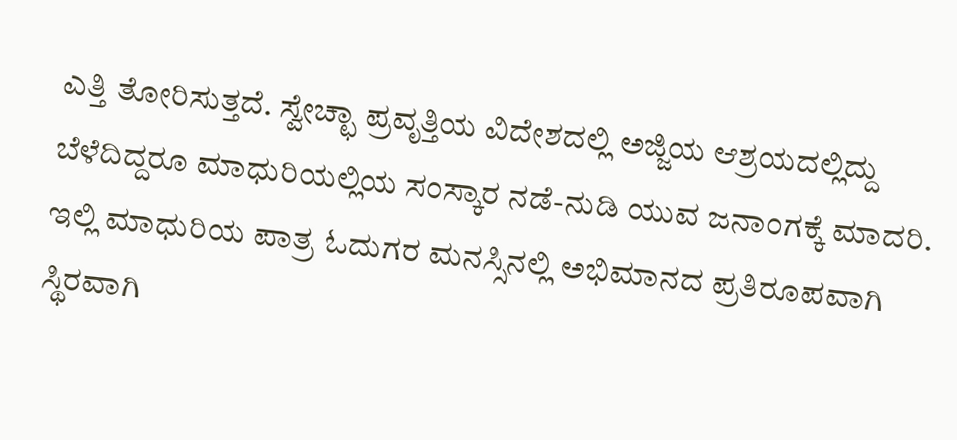ಎತ್ತಿ ತೋರಿಸುತ್ತದೆ. ಸ್ವೇಚ್ಛಾ ಪ್ರವೃತ್ತಿಯ ವಿದೇಶದಲ್ಲಿ ಅಜ್ಜಿಯ ಆಶ್ರಯದಲ್ಲಿದ್ದು ಬೆಳೆದಿದ್ದರೂ ಮಾಧುರಿಯಲ್ಲಿಯ ಸಂಸ್ಕಾರ ನಡೆ-ನುಡಿ ಯುವ ಜನಾಂಗಕ್ಕೆ ಮಾದರಿ. ಇಲ್ಲಿ ಮಾಧುರಿಯ ಪಾತ್ರ ಓದುಗರ ಮನಸ್ಸಿನಲ್ಲಿ ಅಭಿಮಾನದ ಪ್ರತಿರೂಪವಾಗಿ ಸ್ಥಿರವಾಗಿ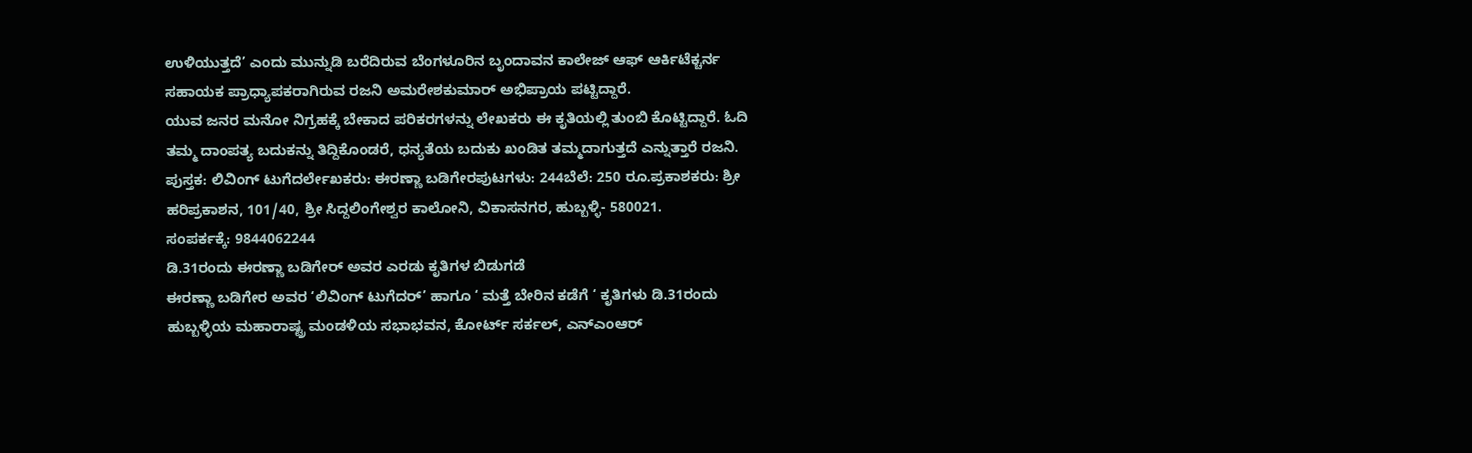ಉಳಿಯುತ್ತದೆ’ ಎಂದು ಮುನ್ನುಡಿ ಬರೆದಿರುವ ಬೆಂಗಳೂರಿನ ಬೃಂದಾವನ ಕಾಲೇಜ್ ಆಫ್ ಆರ್ಕಿಟೆಕ್ಚರ್ನ ಸಹಾಯಕ ಪ್ರಾಧ್ಯಾಪಕರಾಗಿರುವ ರಜನಿ ಅಮರೇಶಕುಮಾರ್ ಅಭಿಪ್ರಾಯ ಪಟ್ಟಿದ್ದಾರೆ.
ಯುವ ಜನರ ಮನೋ ನಿಗ್ರಹಕ್ಕೆ ಬೇಕಾದ ಪರಿಕರಗಳನ್ನು ಲೇಖಕರು ಈ ಕೃತಿಯಲ್ಲಿ ತುಂಬಿ ಕೊಟ್ಟಿದ್ದಾರೆ. ಓದಿ ತಮ್ಮ ದಾಂಪತ್ಯ ಬದುಕನ್ನು ತಿದ್ದಿಕೊಂಡರೆ, ಧನ್ಯತೆಯ ಬದುಕು ಖಂಡಿತ ತಮ್ಮದಾಗುತ್ತದೆ ಎನ್ನುತ್ತಾರೆ ರಜನಿ.
ಪುಸ್ತಕ: ಲಿವಿಂಗ್ ಟುಗೆದರ್ಲೇಖಕರು: ಈರಣ್ಣಾ ಬಡಿಗೇರಪುಟಗಳು: 244ಬೆಲೆ: 250 ರೂ.ಪ್ರಕಾಶಕರು: ಶ್ರೀ ಹರಿಪ್ರಕಾಶನ, 101/40, ಶ್ರೀ ಸಿದ್ದಲಿಂಗೇಶ್ವರ ಕಾಲೋನಿ, ವಿಕಾಸನಗರ, ಹುಬ್ಬಳ್ಳಿ- 580021.
ಸಂಪರ್ಕಕ್ಕೆ: 9844062244
ಡಿ.31ರಂದು ಈರಣ್ಣಾ ಬಡಿಗೇರ್ ಅವರ ಎರಡು ಕೃತಿಗಳ ಬಿಡುಗಡೆ
ಈರಣ್ಣಾ ಬಡಿಗೇರ ಅವರ ‘ಲಿವಿಂಗ್ ಟುಗೆದರ್’ ಹಾಗೂ ‘ ಮತ್ತೆ ಬೇರಿನ ಕಡೆಗೆ ‘ ಕೃತಿಗಳು ಡಿ.31ರಂದು ಹುಬ್ಬಳ್ಳಿಯ ಮಹಾರಾಷ್ಟ್ರ ಮಂಡಳಿಯ ಸಭಾಭವನ, ಕೋರ್ಟ್ ಸರ್ಕಲ್, ಎನ್ಎಂಆರ್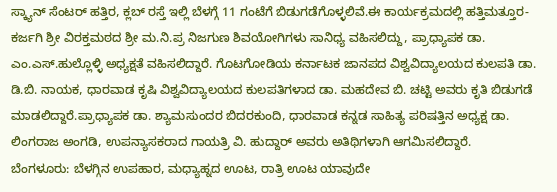ಸ್ಕ್ಯಾನ್ ಸೆಂಟರ್ ಹತ್ತಿರ, ಕ್ಲಬ್ ರಸ್ತೆ ಇಲ್ಲಿ ಬೆಳಗ್ಗೆ 11 ಗಂಟೆಗೆ ಬಿಡುಗಡೆಗೊಳ್ಳಲಿವೆ.ಈ ಕಾರ್ಯಕ್ರಮದಲ್ಲಿ ಹತ್ತಿಮತ್ತೂರ- ಕರ್ಜಗಿ ಶ್ರೀ ವಿರಕ್ತಮಠದ ಶ್ರೀ ಮ.ನಿ.ಪ್ರ ನಿಜಗುಣ ಶಿವಯೋಗಿಗಳು ಸಾನಿಧ್ಯ ವಹಿಸಲಿದ್ದು, ಪ್ರಾಧ್ಯಾಪಕ ಡಾ. ಎಂ.ಎಸ್.ಹುಲ್ಲೊಳ್ಳಿ ಅಧ್ಯಕ್ಷತೆ ವಹಿಸಲಿದ್ದಾರೆ. ಗೊಟಗೋಡಿಯ ಕರ್ನಾಟಕ ಜಾನಪದ ವಿಶ್ವವಿದ್ಯಾಲಯದ ಕುಲಪತಿ ಡಾ. ಡಿ.ಬಿ. ನಾಯಕ, ಧಾರವಾಡ ಕೃಷಿ ವಿಶ್ವವಿದ್ಯಾಲಯದ ಕುಲಪತಿಗಳಾದ ಡಾ. ಮಹದೇವ ಬಿ. ಚಟ್ಟಿ ಅವರು ಕೃತಿ ಬಿಡುಗಡೆ ಮಾಡಲಿದ್ದಾರೆ.ಪ್ರಾಧ್ಯಾಪಕ ಡಾ. ಶ್ಯಾಮಸುಂದರ ಬಿದರಕುಂದಿ, ಧಾರವಾಡ ಕನ್ನಡ ಸಾಹಿತ್ಯ ಪರಿಷತ್ತಿನ ಅಧ್ಯಕ್ಷ ಡಾ. ಲಿಂಗರಾಜ ಅಂಗಡಿ, ಉಪನ್ಯಾಸಕರಾದ ಗಾಯತ್ರಿ ವಿ. ಹುದ್ದಾರ್ ಅವರು ಅತಿಥಿಗಳಾಗಿ ಆಗಮಿಸಲಿದ್ದಾರೆ.
ಬೆಂಗಳೂರು: ಬೆಳಗ್ಗಿನ ಉಪಹಾರ, ಮಧ್ಯಾಹ್ನದ ಊಟ, ರಾತ್ರಿ ಊಟ ಯಾವುದೇ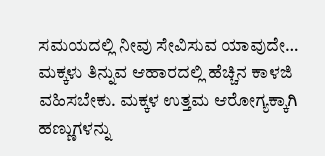ಸಮಯದಲ್ಲಿ ನೀವು ಸೇವಿಸುವ ಯಾವುದೇ…
ಮಕ್ಕಳು ತಿನ್ನುವ ಆಹಾರದಲ್ಲಿ ಹೆಚ್ಚಿನ ಕಾಳಜಿ ವಹಿಸಬೇಕು. ಮಕ್ಕಳ ಉತ್ತಮ ಆರೋಗ್ಯಕ್ಕಾಗಿ ಹಣ್ಣುಗಳನ್ನು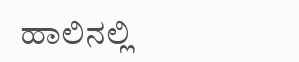ಹಾಲಿನಲ್ಲಿ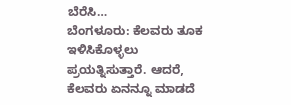ಬೆರೆಸಿ…
ಬೆಂಗಳೂರು: ಕೆಲವರು ತೂಕ ಇಳಿಸಿಕೊಳ್ಳಲು ಪ್ರಯತ್ನಿಸುತ್ತಾರೆ. ಆದರೆ, ಕೆಲವರು ಏನನ್ನೂ ಮಾಡದೆ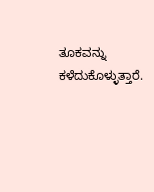ತೂಕವನ್ನು ಕಳೆದುಕೊಳ್ಳುತ್ತಾರೆ.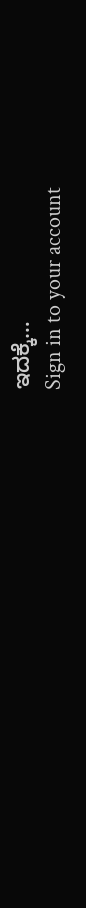ಇದಕ್ಕೆ…
Sign in to your account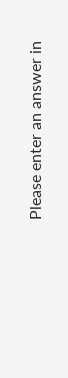Please enter an answer in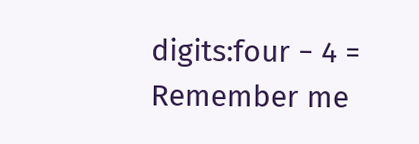digits:four − 4 =
Remember me